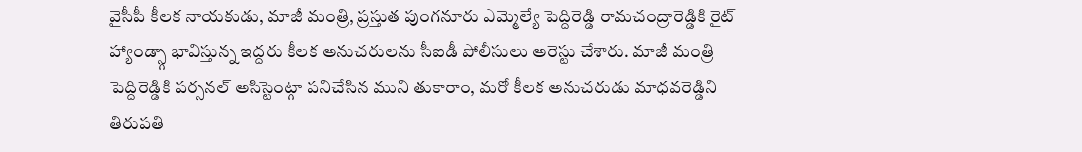వైసీపీ కీలక నాయకుడు, మాజీ మంత్రి, ప్రస్తుత పుంగనూరు ఎమ్మెల్యే పెద్దిరెడ్డి రామచంద్రారెడ్డికి రైట్ హ్యాండ్స్గా భావిస్తున్న ఇద్దరు కీలక అనుచరులను సీఐడీ పోలీసులు అరెస్టు చేశారు. మాజీ మంత్రి పెద్దిరెడ్డికి పర్సనల్ అసిస్టెంట్గా పనిచేసిన ముని తుకారాం, మరో కీలక అనుచరుడు మాధవరెడ్డిని తిరుపతి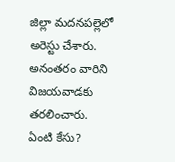జిల్లా మదనపల్లెలో అరెస్టు చేశారు. అనంతరం వారిని విజయవాడకు తరలించారు.
ఏంటి కేసు?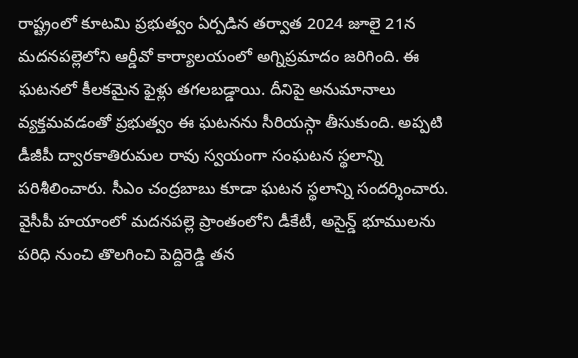రాష్ట్రంలో కూటమి ప్రభుత్వం ఏర్పడిన తర్వాత 2024 జూలై 21న మదనపల్లెలోని ఆర్డీవో కార్యాలయంలో అగ్నిప్రమాదం జరిగింది. ఈ ఘటనలో కీలకమైన ఫైళ్లు తగలబడ్డాయి. దీనిపై అనుమానాలు వ్యక్తమవడంతో ప్రభుత్వం ఈ ఘటనను సీరియస్గా తీసుకుంది. అప్పటి డీజీపీ ద్వారకాతిరుమల రావు స్వయంగా సంఘటన స్థలాన్ని పరిశీలించారు. సీఎం చంద్రబాబు కూడా ఘటన స్థలాన్ని సందర్శించారు.
వైసీపీ హయాంలో మదనపల్లె ప్రాంతంలోని డీకేటీ, అసైన్డ్ భూములను పరిధి నుంచి తొలగించి పెద్దిరెడ్డి తన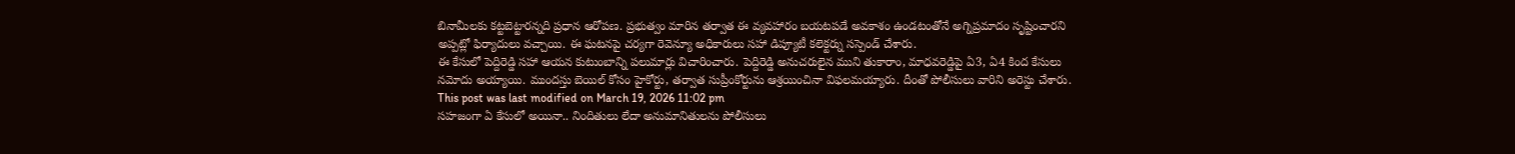బినామీలకు కట్టబెట్టారన్నది ప్రధాన ఆరోపణ. ప్రభుత్వం మారిన తర్వాత ఈ వ్యవహారం బయటపడే అవకాశం ఉండటంతోనే అగ్నిప్రమాదం సృష్టించారని అప్పట్లో ఫిర్యాదులు వచ్చాయి. ఈ ఘటనపై చర్యగా రెవెన్యూ అధికారులు సహా డిప్యూటీ కలెక్టర్ను సస్పెండ్ చేశారు.
ఈ కేసులో పెద్దిరెడ్డి సహా ఆయన కుటుంబాన్ని పలుమార్లు విచారించారు. పెద్దిరెడ్డి అనుచరులైన ముని తుకారాం, మాధవరెడ్డిపై ఏ3, ఏ4 కింద కేసులు నమోదు అయ్యాయి. ముందస్తు బెయిల్ కోసం హైకోర్టు, తర్వాత సుప్రీంకోర్టును ఆశ్రయించినా విఫలమయ్యారు. దీంతో పోలీసులు వారిని అరెస్టు చేశారు.
This post was last modified on March 19, 2026 11:02 pm
సహజంగా ఏ కేసులో అయినా.. నిందితులు లేదా అనుమానితులను పోలీసులు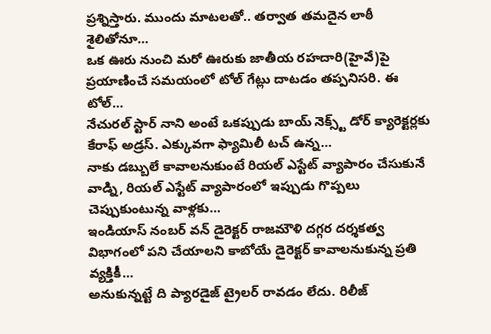ప్రశ్నిస్తారు. ముందు మాటలతో.. తర్వాత తమదైన లాఠీ శైలితోనూ…
ఒక ఊరు నుంచి మరో ఊరుకు జాతీయ రహదారి(హైవే)పై ప్రయాణించే సమయంలో టోల్ గేట్లు దాటడం తప్పనిసరి. ఈ టోల్…
నేచురల్ స్టార్ నాని అంటే ఒకప్పుడు బాయ్ నెక్స్ట్ డోర్ క్యారెక్టర్లకు కేరాఫ్ అడ్రస్. ఎక్కువగా ఫ్యామిలీ టచ్ ఉన్న…
నాకు డబ్బులే కావాలనుకుంటే రియల్ ఎస్టేట్ వ్యాపారం చేసుకునే వాడ్ని, రియల్ ఎస్టేట్ వ్యాపారంలో ఇప్పుడు గొప్పలు చెప్పుకుంటున్న వాళ్లకు…
ఇండియాస్ నంబర్ వన్ డైరెక్టర్ రాజమౌళి దగ్గర దర్శకత్వ విభాగంలో పని చేయాలని కాబోయే డైరెక్టర్ కావాలనుకున్న ప్రతి వ్యక్తికీ…
అనుకున్నట్టే ది ప్యారడైజ్ ట్రైలర్ రావడం లేదు. రిలీజ్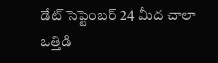డేట్ సెప్టెంబర్ 24 మీద చాలా ఒత్తిడి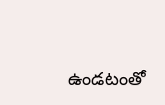ఉండటంతో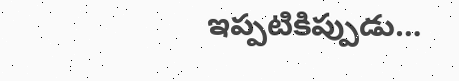ఇప్పటికిప్పుడు…